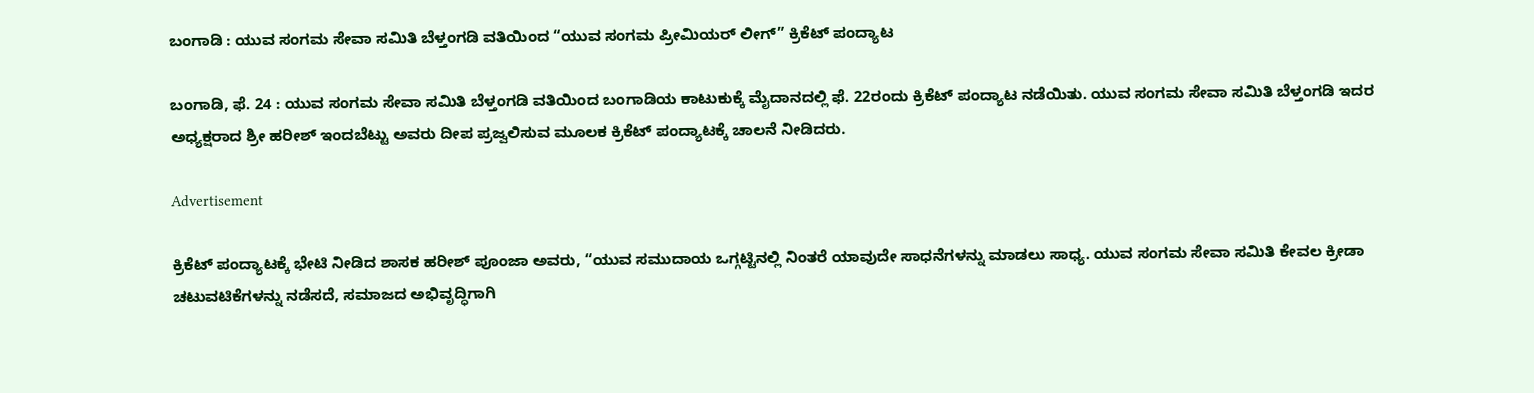ಬಂಗಾಡಿ : ಯುವ ಸಂಗಮ ಸೇವಾ ಸಮಿತಿ ಬೆಳ್ತಂಗಡಿ ವತಿಯಿಂದ “ಯುವ ಸಂಗಮ ಪ್ರೀಮಿಯರ್ ಲೀಗ್” ಕ್ರಿಕೆಟ್ ಪಂದ್ಯಾಟ

ಬಂಗಾಡಿ, ಫೆ. 24 : ಯುವ ಸಂಗಮ ಸೇವಾ ಸಮಿತಿ ಬೆಳ್ತಂಗಡಿ ವತಿಯಿಂದ ಬಂಗಾಡಿಯ ಕಾಟುಕುಕ್ಕೆ ಮೈದಾನದಲ್ಲಿ ಫೆ. 22ರಂದು ಕ್ರಿಕೆಟ್ ಪಂದ್ಯಾಟ ನಡೆಯಿತು. ಯುವ ಸಂಗಮ ಸೇವಾ ಸಮಿತಿ ಬೆಳ್ತಂಗಡಿ ಇದರ ಅಧ್ಯಕ್ಷರಾದ ಶ್ರೀ ಹರೀಶ್ ಇಂದಬೆಟ್ಟು ಅವರು ದೀಪ ಪ್ರಜ್ವಲಿಸುವ ಮೂಲಕ ಕ್ರಿಕೆಟ್ ಪಂದ್ಯಾಟಕ್ಕೆ ಚಾಲನೆ ನೀಡಿದರು.

Advertisement

ಕ್ರಿಕೆಟ್ ಪಂದ್ಯಾಟಕ್ಕೆ ಭೇಟಿ ನೀಡಿದ ಶಾಸಕ ಹರೀಶ್ ಪೂಂಜಾ ಅವರು, “ಯುವ ಸಮುದಾಯ ಒಗ್ಗಟ್ಟಿನಲ್ಲಿ ನಿಂತರೆ ಯಾವುದೇ ಸಾಧನೆಗಳನ್ನು ಮಾಡಲು ಸಾಧ್ಯ. ಯುವ ಸಂಗಮ ಸೇವಾ ಸಮಿತಿ ಕೇವಲ ಕ್ರೀಡಾ ಚಟುವಟಿಕೆಗಳನ್ನು ನಡೆಸದೆ, ಸಮಾಜದ ಅಭಿವೃದ್ಧಿಗಾಗಿ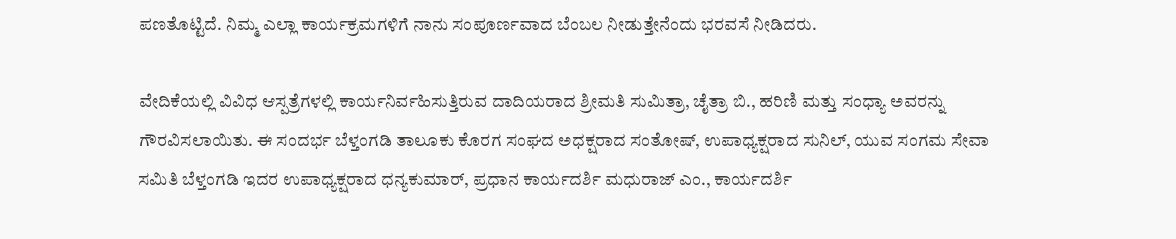ಪಣತೊಟ್ಟಿದೆ. ನಿಮ್ಮ ಎಲ್ಲಾ ಕಾರ್ಯಕ್ರಮಗಳಿಗೆ ನಾನು ಸಂಪೂರ್ಣವಾದ ಬೆಂಬಲ ನೀಡುತ್ತೇನೆಂದು ಭರವಸೆ ನೀಡಿದರು.

ವೇದಿಕೆಯಲ್ಲಿ ವಿವಿಧ ಆಸ್ಪತ್ರೆಗಳಲ್ಲಿ ಕಾರ್ಯನಿರ್ವಹಿಸುತ್ತಿರುವ ದಾದಿಯರಾದ ಶ್ರೀಮತಿ ಸುಮಿತ್ರಾ, ಚೈತ್ರಾ ಬಿ., ಹರಿಣಿ ಮತ್ತು ಸಂಧ್ಯಾ ಅವರನ್ನು ಗೌರವಿಸಲಾಯಿತು. ಈ ಸಂದರ್ಭ ಬೆಳ್ತಂಗಡಿ ತಾಲೂಕು ಕೊರಗ ಸಂಘದ ಅಧಕ್ಷರಾದ ಸಂತೋಷ್, ಉಪಾಧ್ಯಕ್ಷರಾದ ಸುನಿಲ್, ಯುವ ಸಂಗಮ ಸೇವಾ ಸಮಿತಿ ಬೆಳ್ತಂಗಡಿ ಇದರ ಉಪಾಧ್ಯಕ್ಷರಾದ ಧನ್ಯಕುಮಾರ್, ಪ್ರಧಾನ ಕಾರ್ಯದರ್ಶಿ ಮಧುರಾಜ್ ಎಂ., ಕಾರ್ಯದರ್ಶಿ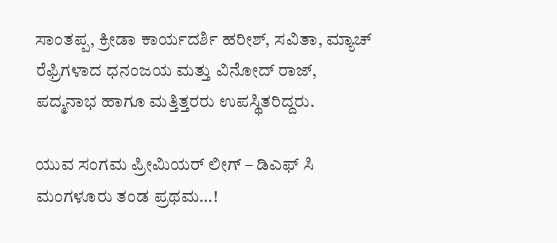ಸಾಂತಪ್ಪ, ಕ್ರೀಡಾ ಕಾರ್ಯದರ್ಶಿ ಹರೀಶ್, ಸವಿತಾ, ಮ್ಯಾಚ್ ರೆಫ್ರಿಗಳಾದ ಧನಂಜಯ ಮತ್ತು ವಿನೋದ್ ರಾಜ್, ಪದ್ಮನಾಭ ಹಾಗೂ ಮತ್ತಿತ್ತರರು ಉಪಸ್ಥಿತರಿದ್ದರು.

ಯುವ ಸಂಗಮ ಪ್ರೀಮಿಯರ್ ಲೀಗ್ – ಡಿಎಫ್ ಸಿ ಮಂಗಳೂರು ತಂಡ ಪ್ರಥಮ…!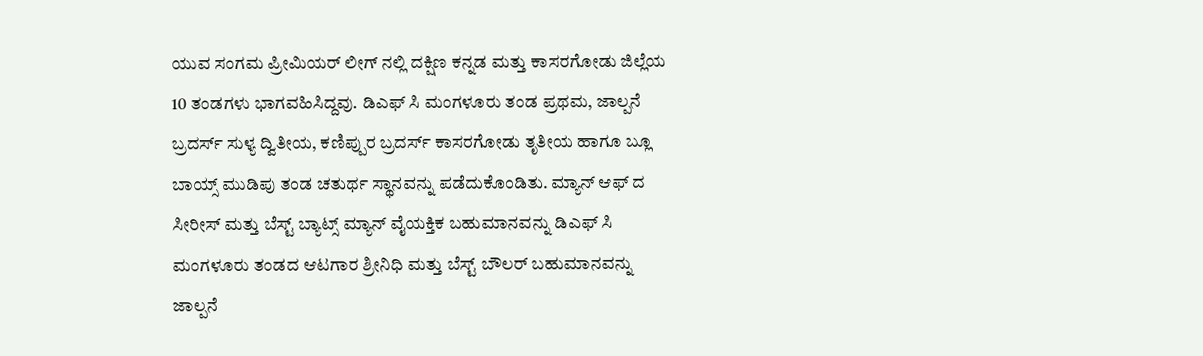ಯುವ ಸಂಗಮ ಪ್ರೀಮಿಯರ್ ಲೀಗ್ ನಲ್ಲಿ ದಕ್ಷಿಣ ಕನ್ನಡ ಮತ್ತು ಕಾಸರಗೋಡು ಜಿಲ್ಲೆಯ 10 ತಂಡಗಳು ಭಾಗವಹಿಸಿದ್ದವು. ಡಿಎಫ್ ಸಿ ಮಂಗಳೂರು ತಂಡ ಪ್ರಥಮ, ಜಾಲ್ಪನೆ ಬ್ರದರ್ಸ್ ಸುಳ್ಯ ದ್ವಿತೀಯ, ಕಣಿಪ್ಪುರ ಬ್ರದರ್ಸ್ ಕಾಸರಗೋಡು ತೃತೀಯ ಹಾಗೂ ಬ್ಲೂ ಬಾಯ್ಸ್ ಮುಡಿಪು ತಂಡ ಚತುರ್ಥ ಸ್ಥಾನವನ್ನು ಪಡೆದುಕೊಂಡಿತು. ಮ್ಯಾನ್ ಆಫ್ ದ ಸೀರೀಸ್ ಮತ್ತು ಬೆಸ್ಟ್ ಬ್ಯಾಟ್ಸ್ ಮ್ಯಾನ್ ವೈಯಕ್ತಿಕ ಬಹುಮಾನವನ್ನು ಡಿಎಫ್ ಸಿ ಮಂಗಳೂರು ತಂಡದ ಆಟಗಾರ ಶ್ರೀನಿಧಿ ಮತ್ತು ಬೆಸ್ಟ್ ಬೌಲರ್ ಬಹುಮಾನವನ್ನು ಜಾಲ್ಪನೆ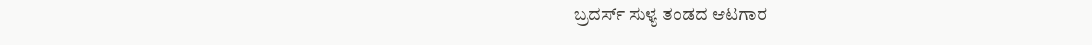ಬ್ರದರ್ಸ್ ಸುಳ್ಯ ತಂಡದ ಆಟಗಾರ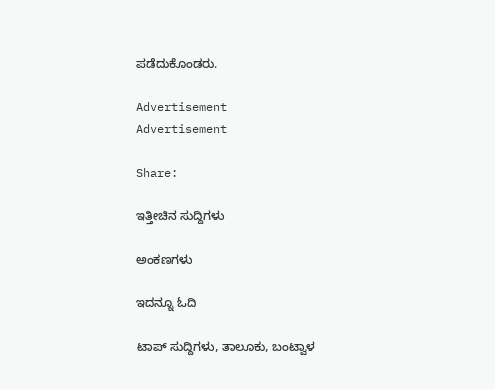ಪಡೆದುಕೊಂಡರು.

Advertisement
Advertisement

Share:

ಇತ್ತೀಚಿನ ಸುದ್ದಿಗಳು

ಅಂಕಣಗಳು

ಇದನ್ನೂ ಓದಿ

ಟಾಪ್ ಸುದ್ದಿಗಳು, ತಾಲೂಕು, ಬಂಟ್ವಾಳ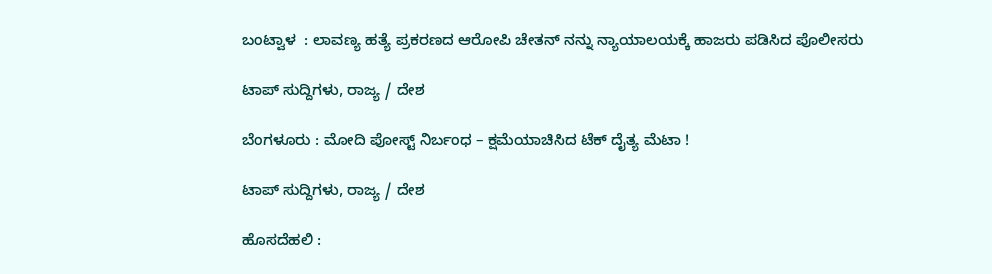ಬಂಟ್ವಾಳ  : ಲಾವಣ್ಯ ಹತ್ಯೆ ಪ್ರಕರಣದ ಆರೋಪಿ ಚೇತನ್ ನನ್ನು ನ್ಯಾಯಾಲಯಕ್ಕೆ ಹಾಜರು ಪಡಿಸಿದ ಪೊಲೀಸರು

ಟಾಪ್ ಸುದ್ದಿಗಳು, ರಾಜ್ಯ / ದೇಶ

ಬೆಂಗಳೂರು : ಮೋದಿ ಪೋಸ್ಟ್ ನಿರ್ಬಂಧ – ಕ್ಷಮೆಯಾಚಿಸಿದ ಟೆಕ್‌ ದೈತ್ಯ ಮೆಟಾ !

ಟಾಪ್ ಸುದ್ದಿಗಳು, ರಾಜ್ಯ / ದೇಶ

ಹೊಸದೆಹಲಿ :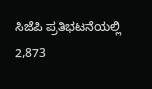ಸಿಜೆಪಿ ಪ್ರತಿಭಟನೆಯಲ್ಲಿ 2,873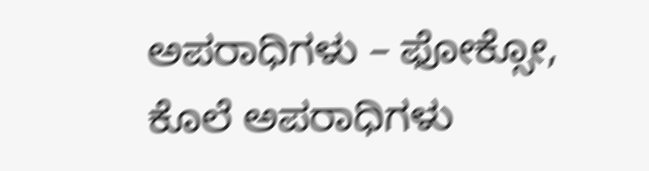ಅಪರಾಧಿಗಳು – ಫೋಕ್ಸೋ, ಕೊಲೆ ಅಪರಾಧಿಗಳು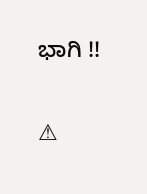ಭಾಗಿ !!

⚠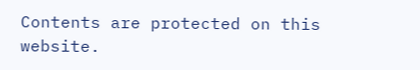Contents are protected on this website.